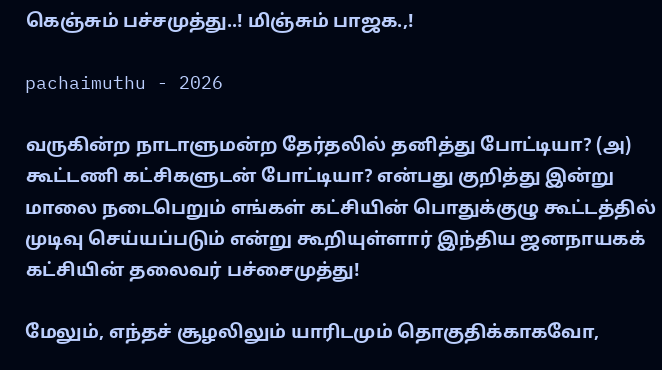கெஞ்சும் பச்சமுத்து..! மிஞ்சும் பாஜக.,!

pachaimuthu - 2026

வருகின்ற நாடாளுமன்ற தேர்தலில் தனித்து போட்டியா? (அ) கூட்டணி கட்சிகளுடன் போட்டியா? என்பது குறித்து இன்று மாலை நடைபெறும் எங்கள் கட்சியின் பொதுக்குழு கூட்டத்தில் முடிவு செய்யப்படும் என்று கூறியுள்ளார் இந்திய ஜனநாயகக் கட்சியின் தலைவர் பச்சைமுத்து!

மேலும், எந்தச் சூழலிலும் யாரிடமும் தொகுதிக்காகவோ,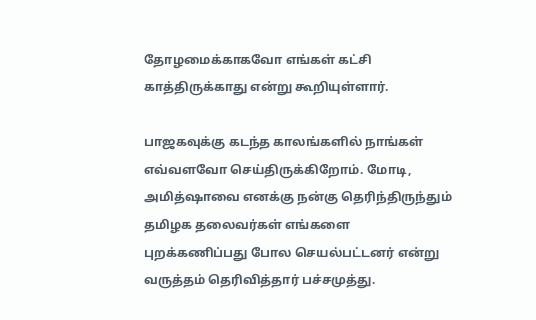தோழமைக்காகவோ எங்கள் கட்சி காத்திருக்காது என்று கூறியுள்ளார்.

பாஜகவுக்கு கடந்த காலங்களில் நாங்கள் எவ்வளவோ செய்திருக்கிறோம். மோடி, அமித்ஷாவை எனக்கு நன்கு தெரிந்திருந்தும் தமிழக தலைவர்கள் எங்களை புறக்கணிப்பது போல செயல்பட்டனர் என்று வருத்தம் தெரிவித்தார் பச்சமுத்து.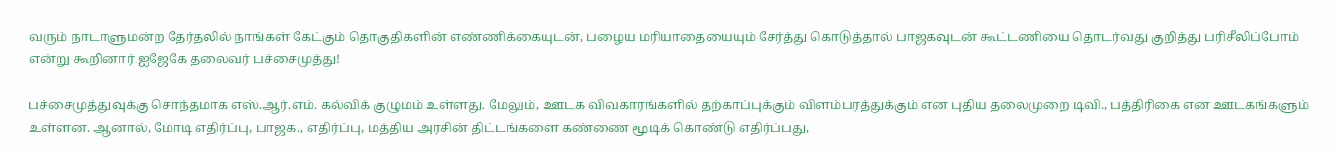வரும் நாடாளுமன்ற தேர்தலில் நாங்கள் கேட்கும் தொகுதிகளின் எண்ணிக்கையுடன், பழைய மரியாதையையும் சேர்த்து கொடுத்தால் பாஜகவுடன் கூட்டணியை தொடர்வது குறித்து பரிசீலிப்போம் என்று கூறினார் ஐஜேகே தலைவர் பச்சைமுத்து!

பச்சைமுத்துவுக்கு சொந்தமாக எஸ்.ஆர்.எம். கல்விக் குழுமம் உள்ளது. மேலும், ஊடக விவகாரங்களில் தற்காப்புக்கும் விளம்பரத்துக்கும் என புதிய தலைமுறை டிவி., பத்திரிகை என ஊடகங்களும் உள்ளன. ஆனால், மோடி எதிர்ப்பு, பாஜக., எதிர்ப்பு, மத்திய அரசின் திட்டங்களை கண்ணை மூடிக் கொண்டு எதிர்ப்பது,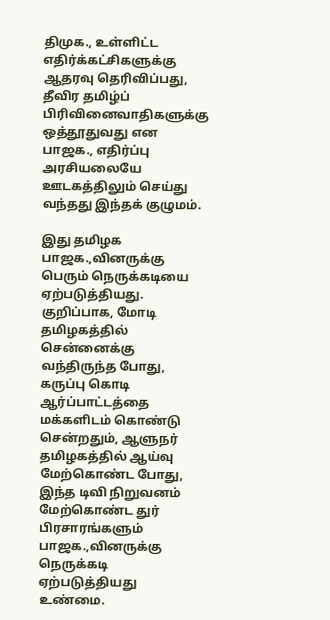திமுக., உள்ளிட்ட எதிர்க்கட்சிகளுக்கு ஆதரவு தெரிவிப்பது, தீவிர தமிழ்ப் பிரிவினைவாதிகளுக்கு ஒத்தூதுவது என பாஜக., எதிர்ப்பு அரசியலையே ஊடகத்திலும் செய்து வந்தது இந்தக் குழுமம்.

இது தமிழக பாஜக.,வினருக்கு பெரும் நெருக்கடியை ஏற்படுத்தியது. குறிப்பாக, மோடி தமிழகத்தில் சென்னைக்கு வந்திருந்த போது, கருப்பு கொடி ஆர்ப்பாட்டத்தை மக்களிடம் கொண்டு சென்றதும், ஆளுநர் தமிழகத்தில் ஆய்வு மேற்கொண்ட போது, இந்த டிவி நிறுவனம் மேற்கொண்ட துர் பிரசாரங்களும் பாஜக.,வினருக்கு நெருக்கடி ஏற்படுத்தியது உண்மை.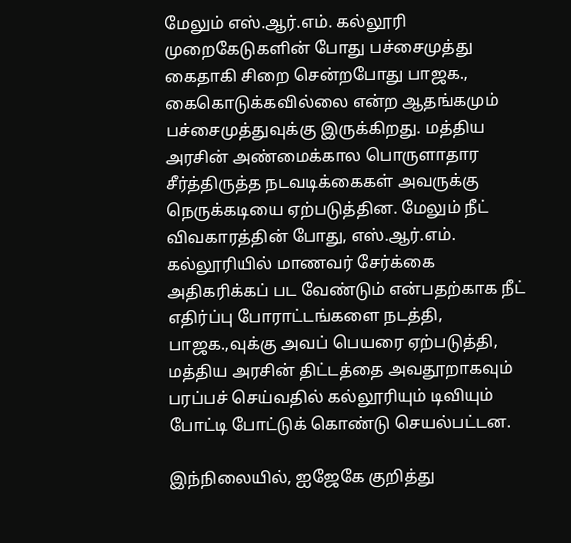மேலும் எஸ்.ஆர்.எம். கல்லூரி முறைகேடுகளின் போது பச்சைமுத்து கைதாகி சிறை சென்றபோது பாஜக., கைகொடுக்கவில்லை என்ற ஆதங்கமும் பச்சைமுத்துவுக்கு இருக்கிறது. மத்திய அரசின் அண்மைக்கால பொருளாதார சீர்த்திருத்த நடவடிக்கைகள் அவருக்கு நெருக்கடியை ஏற்படுத்தின. மேலும் நீட் விவகாரத்தின் போது, எஸ்.ஆர்.எம். கல்லூரியில் மாணவர் சேர்க்கை அதிகரிக்கப் பட வேண்டும் என்பதற்காக நீட் எதிர்ப்பு போராட்டங்களை நடத்தி, பாஜக.,வுக்கு அவப் பெயரை ஏற்படுத்தி, மத்திய அரசின் திட்டத்தை அவதூறாகவும் பரப்பச் செய்வதில் கல்லூரியும் டிவியும் போட்டி போட்டுக் கொண்டு செயல்பட்டன.

இந்நிலையில், ஐஜேகே குறித்து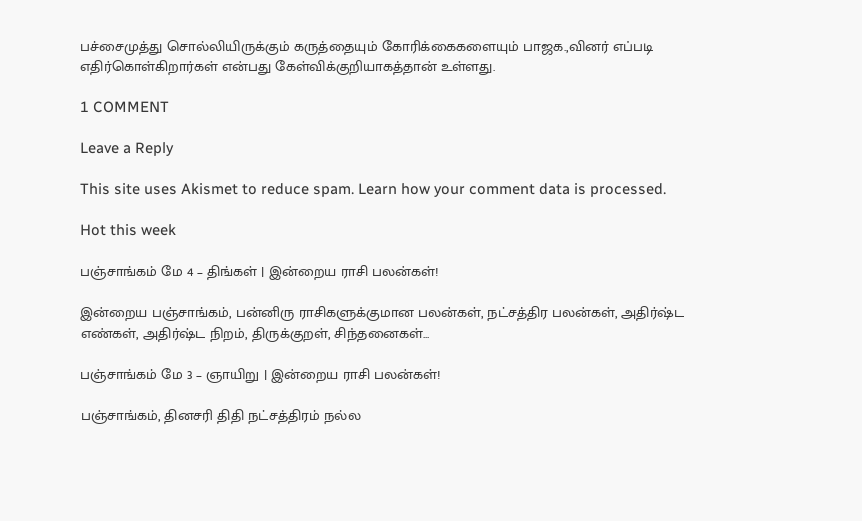பச்சைமுத்து சொல்லியிருக்கும் கருத்தையும் கோரிக்கைகளையும் பாஜக.,வினர் எப்படி எதிர்கொள்கிறார்கள் என்பது கேள்விக்குறியாகத்தான் உள்ளது.

1 COMMENT

Leave a Reply

This site uses Akismet to reduce spam. Learn how your comment data is processed.

Hot this week

பஞ்சாங்கம் மே 4 – திங்கள் | இன்றைய ராசி பலன்கள்!

இன்றைய பஞ்சாங்கம், பன்னிரு ராசிகளுக்குமான பலன்கள், நட்சத்திர பலன்கள், அதிர்ஷ்ட எண்கள், அதிர்ஷ்ட நிறம், திருக்குறள், சிந்தனைகள்...

பஞ்சாங்கம் மே 3 – ஞாயிறு | இன்றைய ராசி பலன்கள்!

பஞ்சாங்கம், தினசரி திதி நட்சத்திரம் நல்ல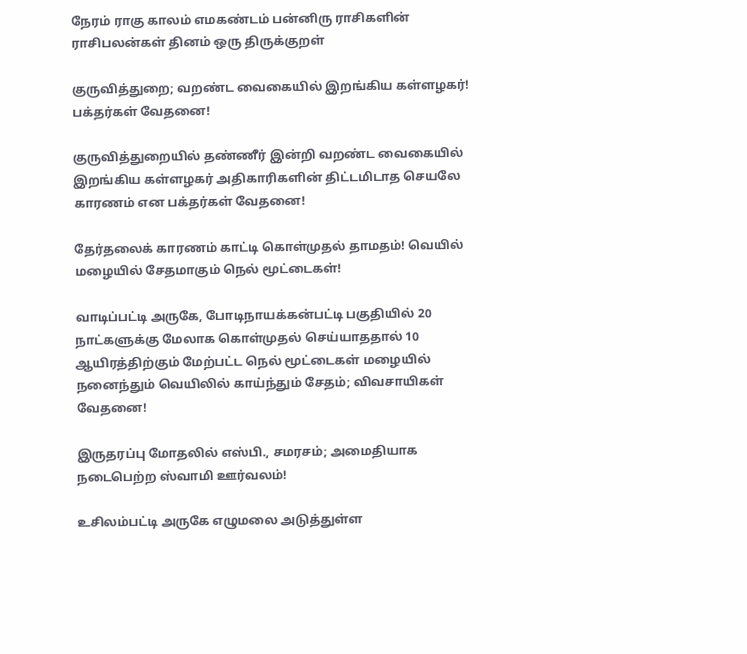நேரம் ராகு காலம் எமகண்டம் பன்னிரு ராசிகளின் ராசிபலன்கள் தினம் ஒரு திருக்குறள்

குருவித்துறை; வறண்ட வைகையில் இறங்கிய கள்ளழகர்! பக்தர்கள் வேதனை!

குருவித்துறையில் தண்ணீர் இன்றி வறண்ட வைகையில் இறங்கிய கள்ளழகர் அதிகாரிகளின் திட்டமிடாத செயலே காரணம் என பக்தர்கள் வேதனை!

தேர்தலைக் காரணம் காட்டி கொள்முதல் தாமதம்! வெயில் மழையில் சேதமாகும் நெல் மூட்டைகள்!

வாடிப்பட்டி அருகே, போடிநாயக்கன்பட்டி பகுதியில் 20 நாட்களுக்கு மேலாக கொள்முதல் செய்யாததால் 10 ஆயிரத்திற்கும் மேற்பட்ட நெல் மூட்டைகள் மழையில் நனைந்தும் வெயிலில் காய்ந்தும் சேதம்; விவசாயிகள் வேதனை!

இருதரப்பு மோதலில் எஸ்பி., சமரசம்; அமைதியாக நடைபெற்ற ஸ்வாமி ஊர்வலம்!

உசிலம்பட்டி அருகே எழுமலை அடுத்துள்ள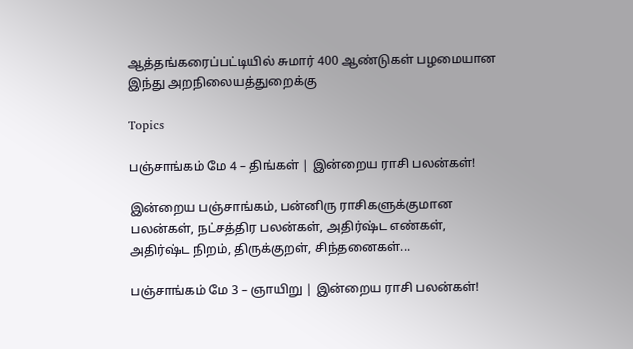ஆத்தங்கரைப்பட்டியில் சுமார் 400 ஆண்டுகள் பழமையான இந்து அறநிலையத்துறைக்கு

Topics

பஞ்சாங்கம் மே 4 – திங்கள் | இன்றைய ராசி பலன்கள்!

இன்றைய பஞ்சாங்கம், பன்னிரு ராசிகளுக்குமான பலன்கள், நட்சத்திர பலன்கள், அதிர்ஷ்ட எண்கள், அதிர்ஷ்ட நிறம், திருக்குறள், சிந்தனைகள்...

பஞ்சாங்கம் மே 3 – ஞாயிறு | இன்றைய ராசி பலன்கள்!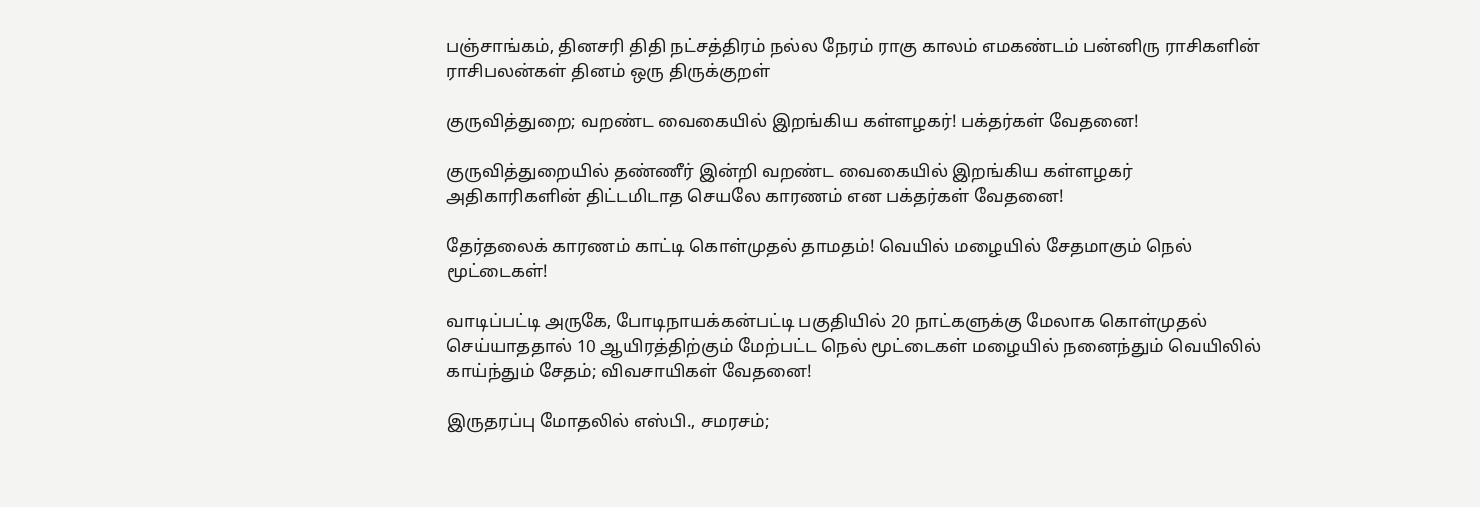பஞ்சாங்கம், தினசரி திதி நட்சத்திரம் நல்ல நேரம் ராகு காலம் எமகண்டம் பன்னிரு ராசிகளின் ராசிபலன்கள் தினம் ஒரு திருக்குறள்

குருவித்துறை; வறண்ட வைகையில் இறங்கிய கள்ளழகர்! பக்தர்கள் வேதனை!

குருவித்துறையில் தண்ணீர் இன்றி வறண்ட வைகையில் இறங்கிய கள்ளழகர் அதிகாரிகளின் திட்டமிடாத செயலே காரணம் என பக்தர்கள் வேதனை!

தேர்தலைக் காரணம் காட்டி கொள்முதல் தாமதம்! வெயில் மழையில் சேதமாகும் நெல் மூட்டைகள்!

வாடிப்பட்டி அருகே, போடிநாயக்கன்பட்டி பகுதியில் 20 நாட்களுக்கு மேலாக கொள்முதல் செய்யாததால் 10 ஆயிரத்திற்கும் மேற்பட்ட நெல் மூட்டைகள் மழையில் நனைந்தும் வெயிலில் காய்ந்தும் சேதம்; விவசாயிகள் வேதனை!

இருதரப்பு மோதலில் எஸ்பி., சமரசம்;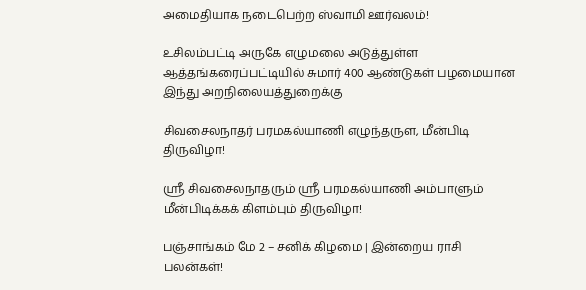அமைதியாக நடைபெற்ற ஸ்வாமி ஊர்வலம்!

உசிலம்பட்டி அருகே எழுமலை அடுத்துள்ள ஆத்தங்கரைப்பட்டியில் சுமார் 400 ஆண்டுகள் பழமையான இந்து அறநிலையத்துறைக்கு

சிவசைலநாதர் பரமகல்யாணி எழுந்தருள, மீன்பிடி திருவிழா!

ஸ்ரீ சிவசைலநாதரும் ஸ்ரீ பரமகல்யாணி அம்பாளும் மீன்பிடிக்கக் கிளம்பும் திருவிழா!

பஞ்சாங்கம் மே 2 – சனிக் கிழமை | இன்றைய ராசி பலன்கள்!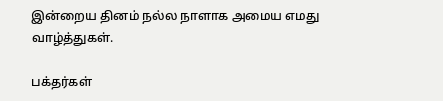இன்றைய தினம் நல்ல நாளாக அமைய எமது வாழ்த்துகள்.

பக்தர்கள்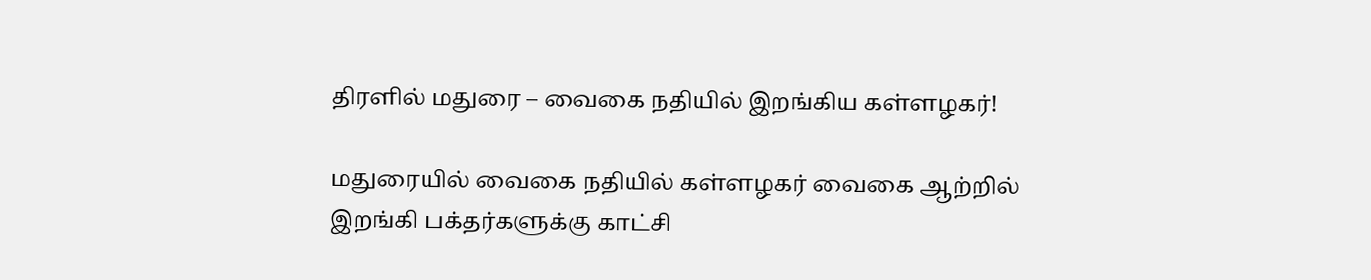திரளில் மதுரை – வைகை நதியில் இறங்கிய கள்ளழகர்!

மதுரையில் வைகை நதியில் கள்ளழகர் வைகை ஆற்றில் இறங்கி பக்தர்களுக்கு காட்சி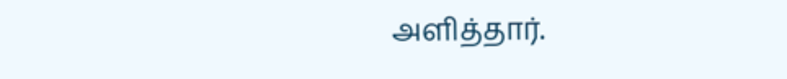அளித்தார்.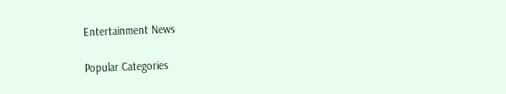Entertainment News

Popular Categories